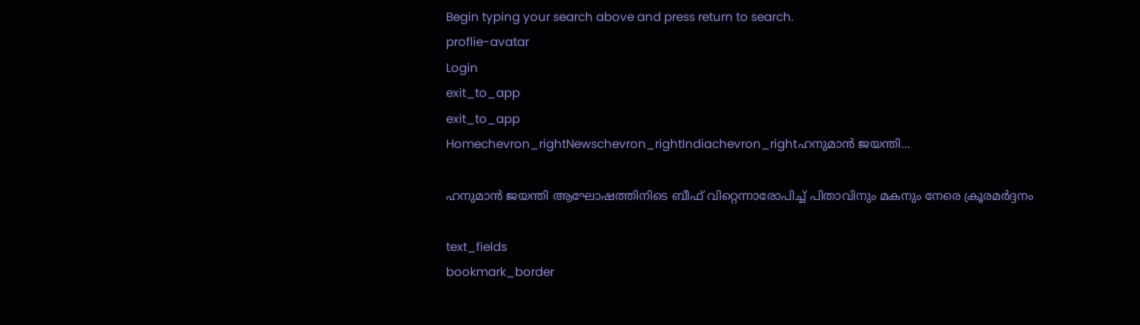Begin typing your search above and press return to search.
proflie-avatar
Login
exit_to_app
exit_to_app
Homechevron_rightNewschevron_rightIndiachevron_rightഹനുമാൻ ജയന്തി...

ഹനുമാൻ ജയന്തി ആഘോഷത്തിനിടെ ബീഫ് വിറ്റെന്നാരോപിച്ച് പിതാവിനും മകനും നേരെ ക്രൂരമർദ്ദനം

text_fields
bookmark_border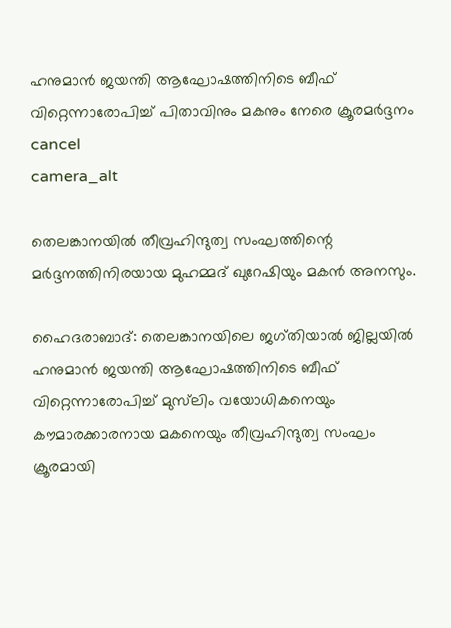ഹനുമാൻ ജയന്തി ആഘോഷത്തിനിടെ ബീഫ് വിറ്റെന്നാരോപിച്ച് പിതാവിനും മകനും നേരെ ക്രൂരമർദ്ദനം
cancel
camera_alt

തെലങ്കാനയിൽ തീവ്രഹിന്ദുത്വ സംഘത്തിന്റെ മർദ്ദനത്തിനിരയായ മുഹമ്മദ് ഖുറേഷിയും മകൻ അനസും.

ഹൈദരാബാദ്: തെലങ്കാനയിലെ ജഗ്തിയാൽ ജില്ലയിൽ ഹനുമാൻ ജയന്തി ആഘോഷത്തിനിടെ ബീഫ് വിറ്റെന്നാരോപിച്ച് മുസ്‍ലിം വയോധികനെയും കൗമാരക്കാരനായ മകനെയും തീവ്രഹിന്ദുത്വ സംഘം ക്രൂരമായി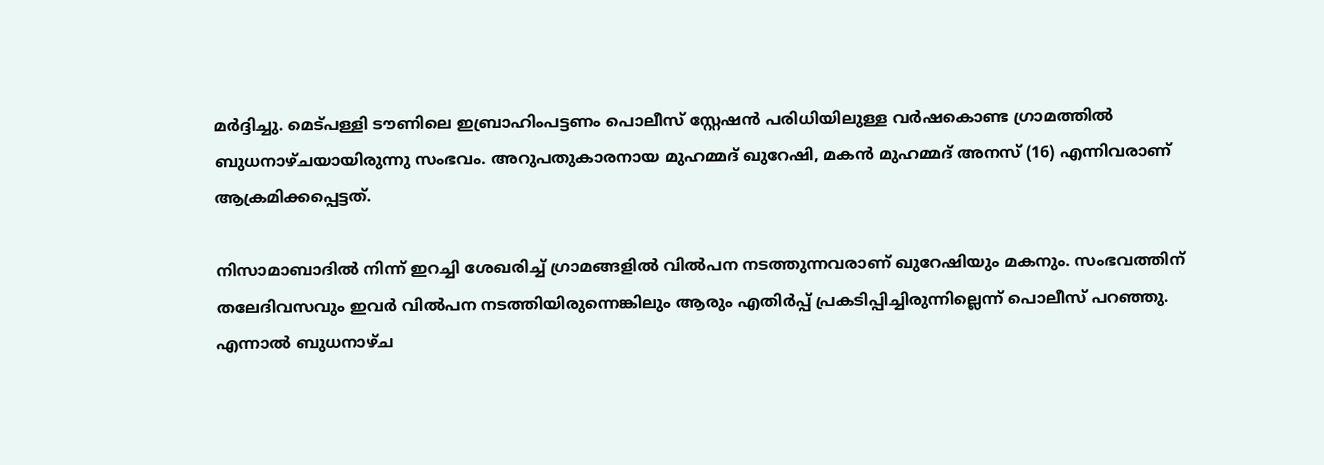മർദ്ദിച്ചു. മെട്പള്ളി ടൗണിലെ ഇബ്രാഹിംപട്ടണം പൊലീസ് സ്റ്റേഷൻ പരിധിയിലുള്ള വർഷകൊണ്ട ഗ്രാമത്തിൽ ബുധനാഴ്ചയായിരുന്നു സംഭവം. അറുപതുകാരനായ മുഹമ്മദ് ഖുറേഷി, മകൻ മുഹമ്മദ് അനസ് (16) എന്നിവരാണ് ആക്രമിക്കപ്പെട്ടത്.

നിസാമാബാദിൽ നിന്ന് ഇറച്ചി ശേഖരിച്ച് ഗ്രാമങ്ങളിൽ വിൽപന നടത്തുന്നവരാണ് ഖുറേഷിയും മകനും. സംഭവത്തിന് തലേദിവസവും ഇവർ വിൽപന നടത്തിയിരുന്നെങ്കിലും ആരും എതിർപ്പ് പ്രകടിപ്പിച്ചിരുന്നില്ലെന്ന് പൊലീസ് പറഞ്ഞു. എന്നാൽ ബുധനാഴ്ച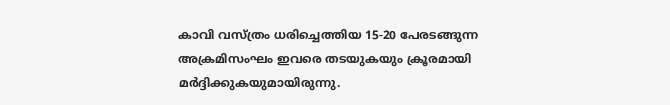കാവി വസ്ത്രം ധരിച്ചെത്തിയ 15-20 പേരടങ്ങുന്ന അക്രമിസംഘം ഇവരെ തടയുകയും ക്രൂരമായി മർദ്ദിക്കുകയുമായിരുന്നു.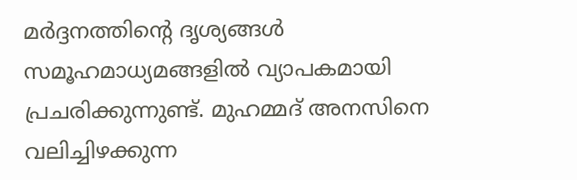മർദ്ദനത്തിന്റെ ദൃശ്യങ്ങൾ സമൂഹമാധ്യമങ്ങളിൽ വ്യാപകമായി പ്രചരിക്കുന്നുണ്ട്. മുഹമ്മദ് അനസിനെ വലിച്ചിഴക്കുന്ന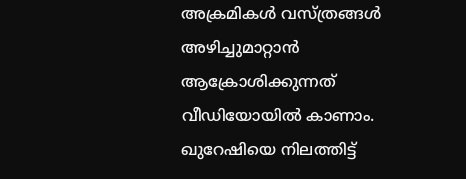അക്രമികൾ വസ്ത്രങ്ങൾ അഴിച്ചുമാറ്റാൻ ആക്രോശിക്കുന്നത് വീഡിയോയിൽ കാണാം. ഖുറേഷിയെ നിലത്തിട്ട്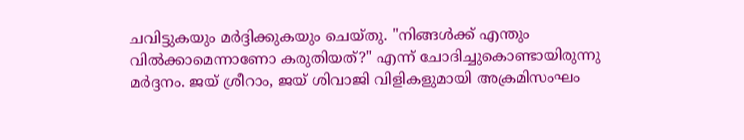ചവിട്ടുകയും മർദ്ദിക്കുകയും ചെയ്തു. "നിങ്ങൾക്ക് എന്തും വിൽക്കാമെന്നാണോ കരുതിയത്?" എന്ന് ചോദിച്ചുകൊണ്ടായിരുന്നു മർദ്ദനം. ജയ് ശ്രീറാം, ജയ് ശിവാജി വിളികളുമായി അക്രമിസംഘം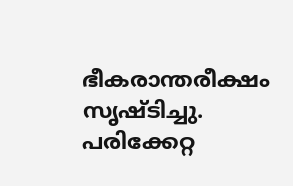ഭീകരാന്തരീക്ഷം സൃഷ്ടിച്ചു. പരിക്കേറ്റ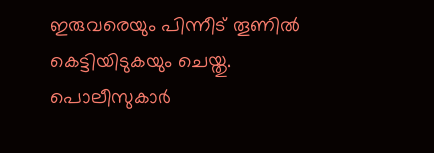ഇരുവരെയും പിന്നീട് തൂണിൽ കെട്ടിയിടുകയും ചെയ്തു. പൊലീസുകാർ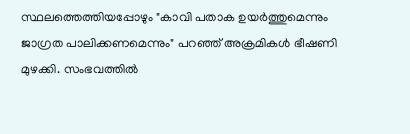സ്ഥലത്തെത്തിയപ്പോഴും "കാവി പതാക ഉയർത്തുമെന്നും ജാഗ്രത പാലിക്കണമെന്നും" പറഞ്ഞ് അക്രമികൾ ഭീഷണി മുഴക്കി. സംഭവത്തിൽ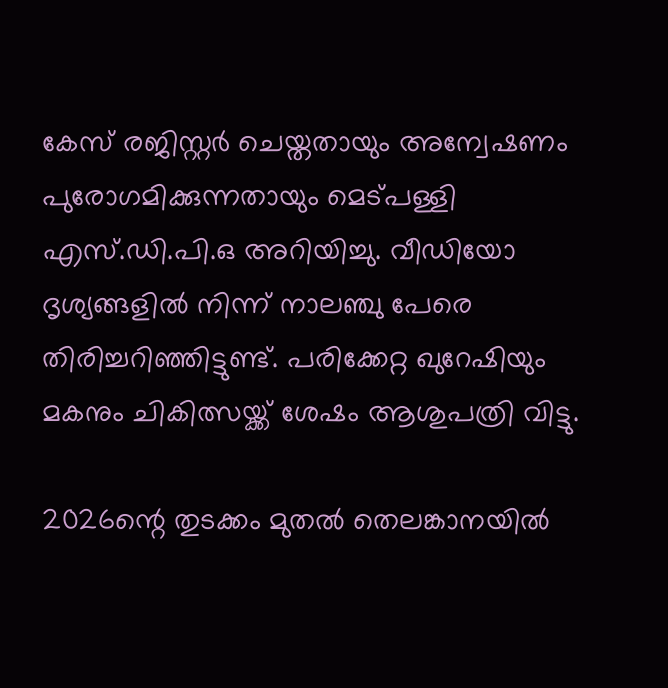കേസ് രജിസ്റ്റർ ചെയ്തതായും അന്വേഷണം പുരോഗമിക്കുന്നതായും മെട്പള്ളി എസ്.ഡി.പി.ഒ അറിയിച്ചു. വീഡിയോ ദൃശ്യങ്ങളിൽ നിന്ന് നാലഞ്ചു പേരെ തിരിച്ചറിഞ്ഞിട്ടുണ്ട്. പരിക്കേറ്റ ഖുറേഷിയും മകനും ചികിത്സയ്ക്ക് ശേഷം ആശുപത്രി വിട്ടു.

2026ന്റെ തുടക്കം മുതൽ തെലങ്കാനയിൽ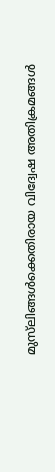മുസ്‍ലിങ്ങൾക്കെതിരായ വിദ്വേഷ അതിക്രമങ്ങൾ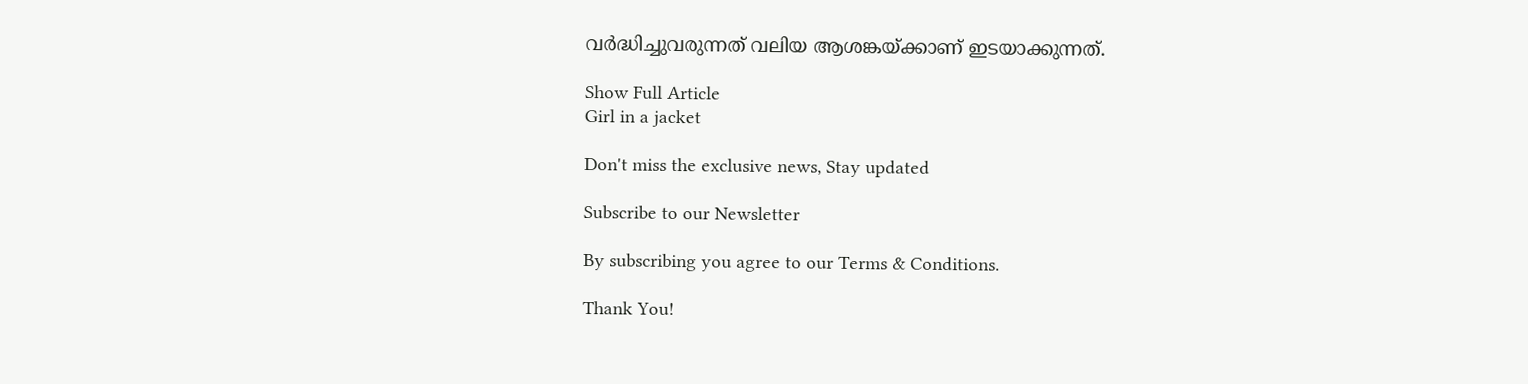വർദ്ധിച്ചുവരുന്നത് വലിയ ആശങ്കയ്ക്കാണ് ഇടയാക്കുന്നത്.

Show Full Article
Girl in a jacket

Don't miss the exclusive news, Stay updated

Subscribe to our Newsletter

By subscribing you agree to our Terms & Conditions.

Thank You!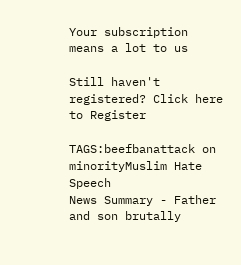Your subscription means a lot to us

Still haven't registered? Click here to Register

TAGS:beefbanattack on minorityMuslim Hate Speech
News Summary - Father and son brutally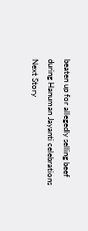beaten up for allegedly selling beef during Hanuman Jayanti celebrations
Next Story